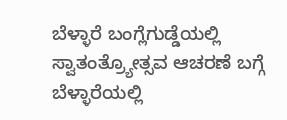ಬೆಳ್ಳಾರೆ ಬಂಗ್ಲೆಗುಡ್ಡೆಯಲ್ಲಿ ಸ್ವಾತಂತ್ರ್ಯೋತ್ಸವ ಆಚರಣೆ ಬಗ್ಗೆ ಬೆಳ್ಳಾರೆಯಲ್ಲಿ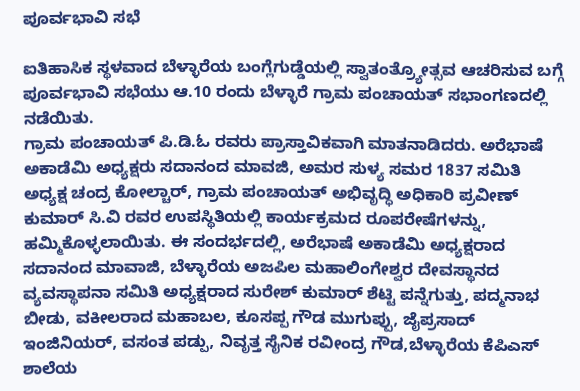ಪೂರ್ವಭಾವಿ ಸಭೆ

ಐತಿಹಾಸಿಕ ಸ್ಥಳವಾದ ಬೆಳ್ಳಾರೆಯ ಬಂಗ್ಲೆಗುಡ್ಡೆಯಲ್ಲಿ ಸ್ವಾತಂತ್ರ್ಯೋತ್ಸವ ಆಚರಿಸುವ ಬಗ್ಗೆ ಪೂರ್ವಭಾವಿ ಸಭೆಯು ಆ.10 ರಂದು ಬೆಳ್ಳಾರೆ ಗ್ರಾಮ ಪಂಚಾಯತ್ ಸಭಾಂಗಣದಲ್ಲಿ ನಡೆಯಿತು.
ಗ್ರಾಮ ಪಂಚಾಯತ್ ಪಿ.ಡಿ.ಓ ರವರು ಪ್ರಾಸ್ತಾವಿಕವಾಗಿ ಮಾತನಾಡಿದರು. ಅರೆಭಾಷೆ ಅಕಾಡೆಮಿ ಅಧ್ಯಕ್ಷರು ಸದಾನಂದ ಮಾವಜಿ, ಅಮರ ಸುಳ್ಯ ಸಮರ 1837 ಸಮಿತಿ ಅಧ್ಯಕ್ಷ ಚಂದ್ರ ಕೋಲ್ಚಾರ್, ಗ್ರಾಮ ಪಂಚಾಯತ್ ಅಭಿವೃದ್ಧಿ ಅಧಿಕಾರಿ ಪ್ರವೀಣ್ ಕುಮಾರ್ ಸಿ.ವಿ ರವರ ಉಪಸ್ಥಿತಿಯಲ್ಲಿ ಕಾರ್ಯಕ್ರಮದ ರೂಪರೇಷೆಗಳನ್ನು, ಹಮ್ಮಿಕೊಳ್ಳಲಾಯಿತು. ಈ ಸಂದರ್ಭದಲ್ಲಿ, ಅರೆಭಾಷೆ ಅಕಾಡೆಮಿ ಅಧ್ಯಕ್ಷರಾದ ಸದಾನಂದ ಮಾವಾಜಿ, ಬೆಳ್ಳಾರೆಯ ಅಜಪಿಲ ಮಹಾಲಿಂಗೇಶ್ವರ ದೇವಸ್ಥಾನದ ವ್ಯವಸ್ಥಾಪನಾ ಸಮಿತಿ ಅಧ್ಯಕ್ಷರಾದ ಸುರೇಶ್ ಕುಮಾರ್ ಶೆಟ್ಟಿ ಪನ್ನೆಗುತ್ತು, ಪದ್ಮನಾಭ ಬೀಡು, ವಕೀಲರಾದ ಮಹಾಬಲ, ಕೂಸಪ್ಪ ಗೌಡ ಮುಗುಪ್ಪು, ಜೈಪ್ರಸಾದ್ ಇಂಜಿನಿಯರ್, ವಸಂತ ಪಡ್ಪು, ನಿವೃತ್ತ ಸೈನಿಕ ರವೀಂದ್ರ ಗೌಡ,ಬೆಳ್ಳಾರೆಯ ಕೆಪಿಎಸ್ ಶಾಲೆಯ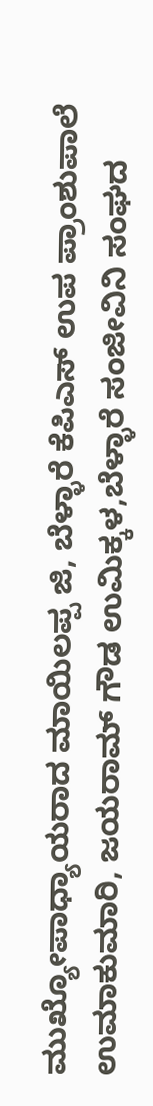ಮುಖ್ಯೋಪಾಧ್ಯಾಯರಾದ ಮಾಯಿಲಪ್ಪ ಜಿ, ಬೆಳ್ಳಾರೆ ಕೆಪಿಎಸ್ ಉಪ ಪ್ರಾಂಶುಪಾಲೆ ಉಮಾಕುಮಾರಿ, ಜಯರಾಮ್ ಗೌಡ ಉಮಿಕ್ಕಳ,ಬೆಳ್ಳಾರೆ ಸಂಜೀವಿನಿ ಸಂಘದ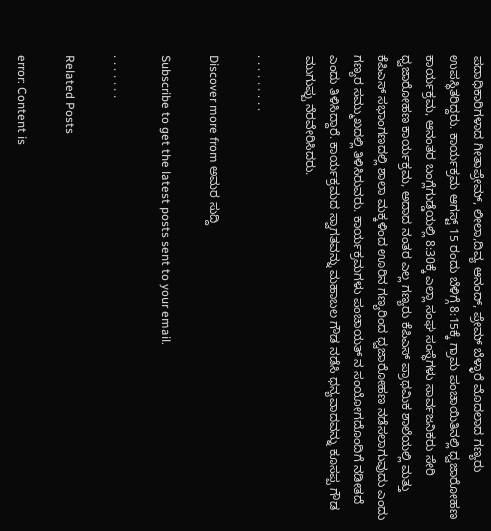ಪದಾಧಿಕಾರಿಗಳಾದ ಗೀತಾಪ್ರೇಮ್, ಲೀಲಾ,ದಿವ್ಯ ಆನಂದ್, ಪ್ರೇಮ್ ಬೆಳ್ಳಾರೆ ಮೊದಲಾದ ಗಣ್ಯರು ಉಪಸ್ಥಿತರಿದ್ದರು. ಕಾರ್ಯಕ್ರಮ ಆಗಸ್ಟ್ 15 ರಂದು ಬೆಳಿಗ್ಗೆ 8:15ಕ್ಕೆ ಗ್ರಾಮ ಪಂಚಾಯಿತಿನಲ್ಲಿ ಧ್ವಜಾರೋಹಣ ಕಾರ್ಯಕ್ರಮ, ಆನಂತರ ಬಂಗ್ಲೆಗುಡ್ಡೆಯಲ್ಲಿ 8:30ಕ್ಕೆ ಎಲ್ಲಾ ಸಂಘ ಸಂಸ್ಥೆಗಳು ಸಾರ್ವಜನಿಕರು ಸೇರಿ ಧ್ವಜಾರೋಹಣ ಕಾರ್ಯಕ್ರಮ, ಅದಾದ ನಂತರ ಎಲ್ಲ ಗಣ್ಯರು ಕೆಪಿಎಸ್ ಪ್ರಾಥಮಿಕ ಶಾಲೆಯಲ್ಲಿ ಮತ್ತು ಕೆಪಿಎಸ್ ಸಭಾಂಗಣದಲ್ಲಿ ಶಾಲಾ ಮಕ್ಕಳಿಂದ ಊರಿನ ಗಣ್ಯರಿಂದ ಧ್ವಜಾರೋಹಣ ನಡೆಸಲಾಗುವುದು ಎಂದು ಗಣ್ಯರ ಸಮ್ಮುಖದಲ್ಲಿ ತಿಳಿಸಿರುವರು‌. ಕಾರ್ಯಕ್ರಮಗಳು ಪಂಚಾಯತ್ ನ ಸಂಯೋಗದೊಂದಿಗೆ ನಡೀತದೆ ಎಂದು ತಿಳಿಸಿದ್ದಾರೆ. ಕಾರ್ಯಕ್ರಮದ ಸ್ವಾಗತವನ್ನು ಮಹಾಬಲ ಗೌಡ ನಡೆಸಿ ಧನ್ಯವಾದವನ್ನು ಕೂಸಪ್ಪ ಗೌಡ ಮುಗುಪ್ಪು ನೆರವೇರಿಸಿದರು.

. . . . . . . . .

Discover more from ಅಮರ ಸುದ್ದಿ

Subscribe to get the latest posts sent to your email.

. . . . . . .

Related Posts

error: Content is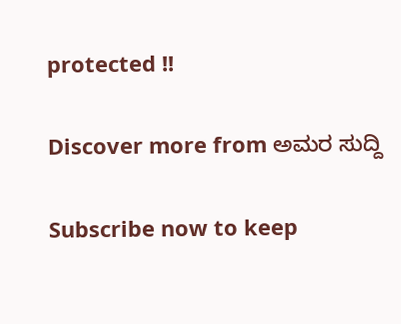protected !!

Discover more from ಅಮರ ಸುದ್ದಿ

Subscribe now to keep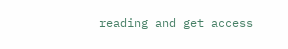reading and get access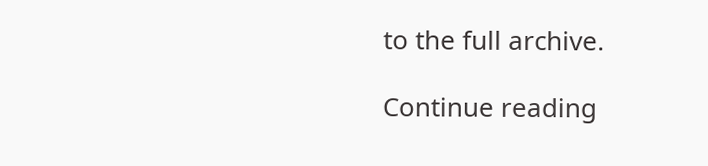to the full archive.

Continue reading